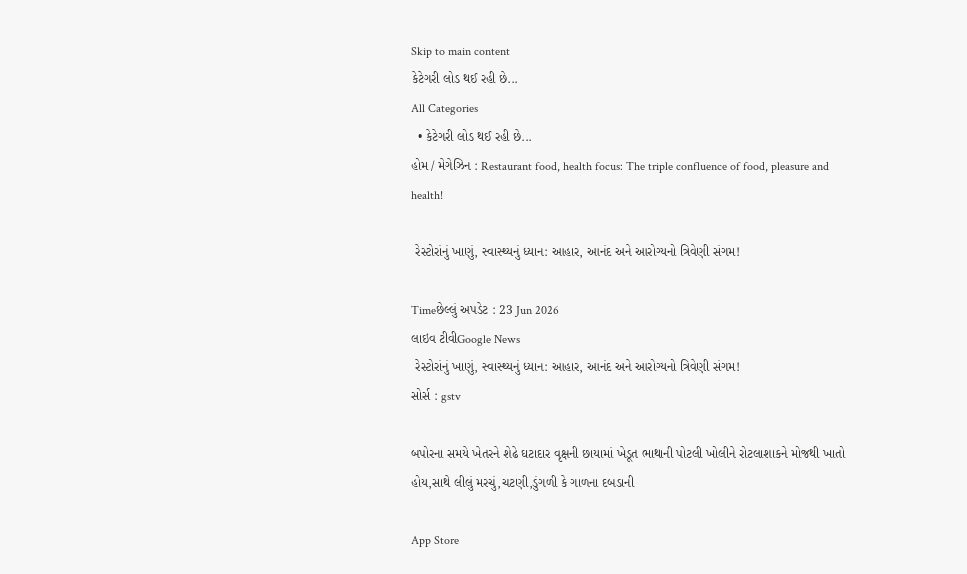Skip to main content
કેટેગરી લોડ થઈ રહી છે...
All Categories
  • કેટેગરી લોડ થઈ રહી છે...
હોમ / મેગેઝિન : Restaurant food, health focus: The triple confluence of food, pleasure and health!

 રેસ્ટોરાંનું ખાણું, સ્વાસ્થ્યનું ધ્યાન: આહાર, આનંદ અને આરોગ્યનો ત્રિવેણી સંગમ!

Timeછેલ્લું અપડેટ : 23 Jun 2026
લાઇવ ટીવીGoogle News
 રેસ્ટોરાંનું ખાણું, સ્વાસ્થ્યનું ધ્યાન: આહાર, આનંદ અને આરોગ્યનો ત્રિવેણી સંગમ!
સોર્સ : gstv

બપોરના સમયે ખેતરને શેઢે ઘટાદાર વૃક્ષની છાયામાં ખેડૂત ભાથાની પોટલી ખોલીને રોટલાશાકને મોજથી ખાતો હોય,સાથે લીલું મરચું,ચટણી,ડુંગળી કે ગાળના દબડાની

App Store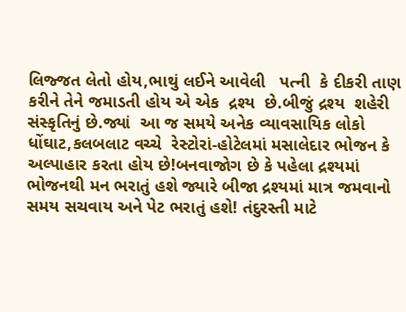લિજ્જત લેતો હોય,ભાથું લઈને આવેલી   પત્ની  કે દીકરી તાણ કરીને તેને જમાડતી હોય એ એક  દ્રશ્ય  છે.બીજું દ્રશ્ય  શહેરી સંસ્કૃતિનું છે.જ્યાં  આ જ સમયે અનેક વ્યાવસાયિક લોકો ધોંઘાટ,કલબલાટ વચ્ચે  રેસ્ટોરાં-હોટેલમાં મસાલેદાર ભોજન કે અલ્પાહાર કરતા હોય છે!બનવાજોગ છે કે પહેલા દ્રશ્યમાં ભોજનથી મન ભરાતું હશે જ્યારે બીજા દ્રશ્યમાં માત્ર જમવાનો સમય સચવાય અને પેટ ભરાતું હશે! તંદુરસ્તી માટે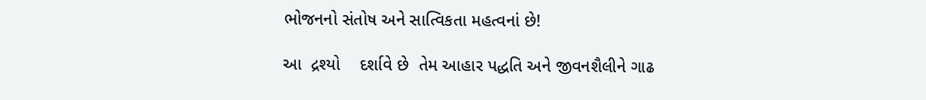ભોજનનો સંતોષ અને સાત્વિકતા મહત્વનાં છે!

આ  દ્રશ્યો    દર્શાવે છે  તેમ આહાર પદ્ધતિ અને જીવનશૈલીને ગાઢ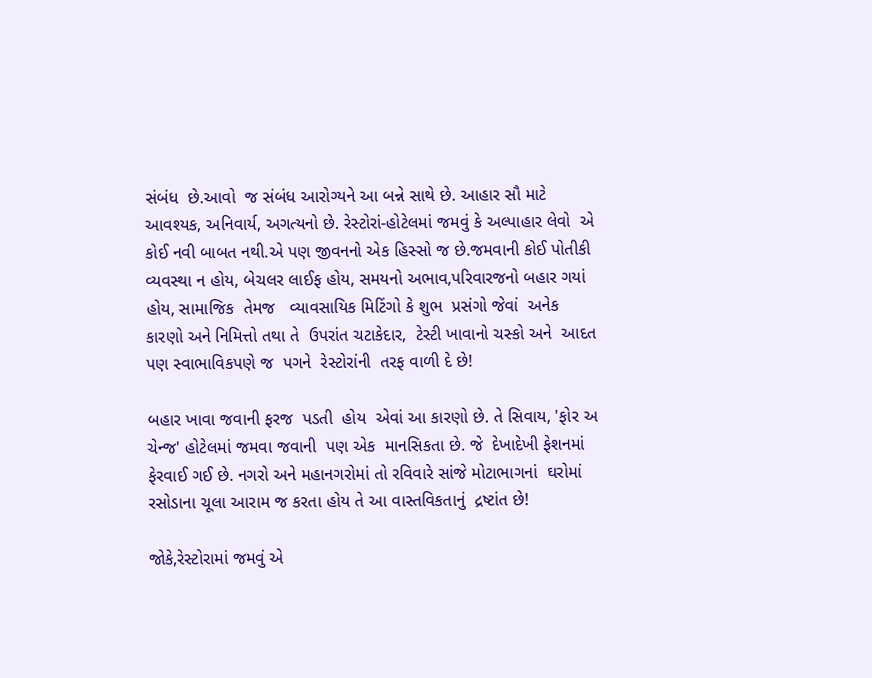સંબંધ  છે.આવો  જ સંબંધ આરોગ્યને આ બન્ને સાથે છે. આહાર સૌ માટે આવશ્યક, અનિવાર્ય, અગત્યનો છે. રેસ્ટોરાં-હોટેલમાં જમવું કે અલ્પાહાર લેવો  એ કોઈ નવી બાબત નથી.એ પણ જીવનનો એક હિસ્સો જ છે.જમવાની કોઈ પોતીકી વ્યવસ્થા ન હોય, બેચલર લાઈફ હોય, સમયનો અભાવ,પરિવારજનો બહાર ગયાં હોય, સામાજિક  તેમજ   વ્યાવસાયિક મિટિંગો કે શુભ  પ્રસંગો જેવાં  અનેક  કારણો અને નિમિત્તો તથા તે  ઉપરાંત ચટાકેદાર,  ટેસ્ટી ખાવાનો ચસ્કો અને  આદત પણ સ્વાભાવિકપણે જ  પગને  રેસ્ટોરાંની  તરફ વાળી દે છે!

બહાર ખાવા જવાની ફરજ  પડતી  હોય  એવાં આ કારણો છે. તે સિવાય, 'ફોર અ ચેન્જ' હોટેલમાં જમવા જવાની  પણ એક  માનસિકતા છે. જે  દેખાદેખી ફેશનમાં  ફેરવાઈ ગઈ છે. નગરો અને મહાનગરોમાં તો રવિવારે સાંજે મોટાભાગનાં  ઘરોમાં રસોડાના ચૂલા આરામ જ કરતા હોય તે આ વાસ્તવિકતાનું  દ્રષ્ટાંત છે!

જોકે,રેસ્ટોરામાં જમવું એ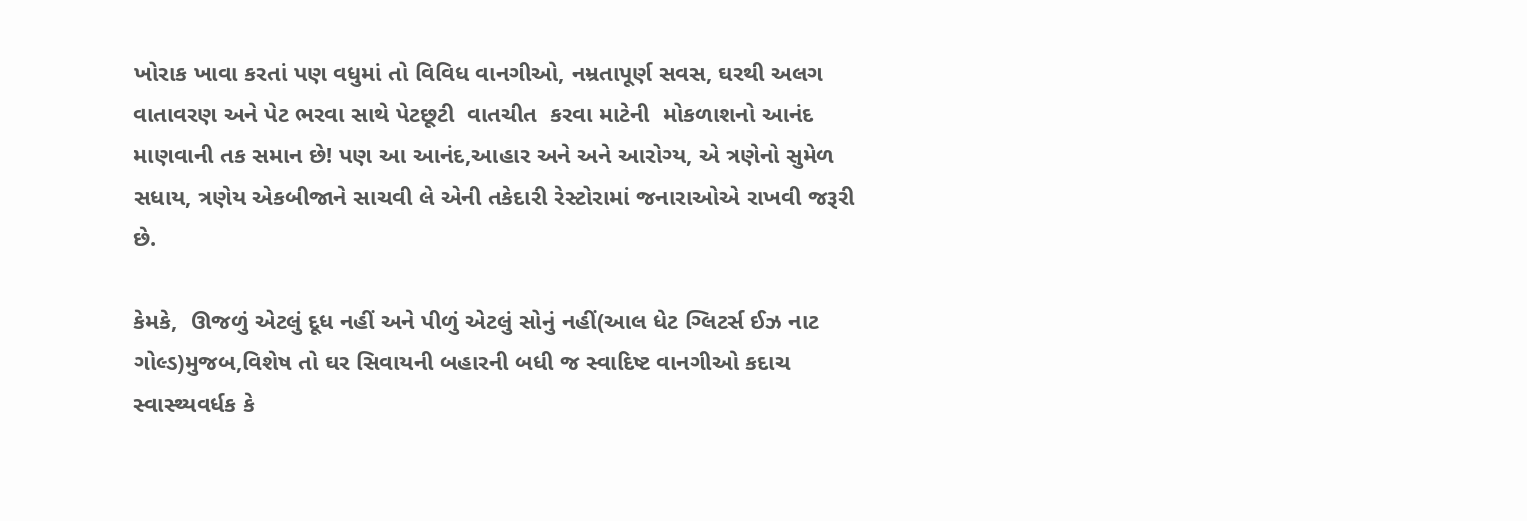ખોરાક ખાવા કરતાં પણ વધુમાં તો વિવિધ વાનગીઓ, નમ્રતાપૂર્ણ સવસ, ઘરથી અલગ વાતાવરણ અને પેટ ભરવા સાથે પેટછૂટી  વાતચીત  કરવા માટેની  મોકળાશનો આનંદ માણવાની તક સમાન છે! પણ આ આનંદ,આહાર અને અને આરોગ્ય, એ ત્રણેનો સુમેળ સધાય, ત્રણેય એકબીજાને સાચવી લે એની તકેદારી રેસ્ટોરામાં જનારાઓએ રાખવી જરૂરી છે.

કેમકે,  ઊજળું એટલું દૂધ નહીં અને પીળું એટલું સોનું નહીં(આલ ધેટ ગ્લિટર્સ ઈઝ નાટ ગોલ્ડ)મુજબ,વિશેષ તો ઘર સિવાયની બહારની બધી જ સ્વાદિષ્ટ વાનગીઓ કદાચ  સ્વાસ્થ્યવર્ધક કે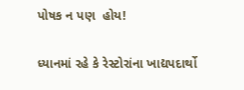પોષક ન પણ  હોય!

ધ્યાનમાં રહે કે રેસ્ટોરાંના ખાદ્યપદાર્થો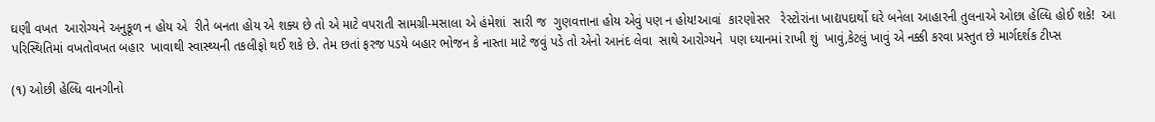ઘણી વખત  આરોગ્યને અનુકૂળ ન હોય એ  રીતે બનતા હોય એ શક્ય છે તો એ માટે વપરાતી સામગ્રી-મસાલા એ હંમેશાં  સારી જ  ગુણવત્તાના હોય એવું પણ ન હોય!આવાં  કારણોસર   રેસ્ટોરાંના ખાદ્યપદાર્થો ઘરે બનેલા આહારની તુલનાએ ઓછા હેલ્ધિ હોઈ શકે!  આ પરિસ્થિતિમાં વખતોવખત બહાર  ખાવાથી સ્વાસ્થ્યની તકલીફો થઈ શકે છે. તેમ છતાં ફરજ પડયે બહાર ભોજન કે નાસ્તા માટે જવું પડે તો એનો આનંદ લેવા  સાથે આરોગ્યને  પણ ધ્યાનમાં રાખી શું  ખાવું,કેટલું ખાવું એ નક્કી કરવા પ્રસ્તુત છે માર્ગદર્શક ટીપ્સ

(૧) ઓછી હેલ્ધિ વાનગીનો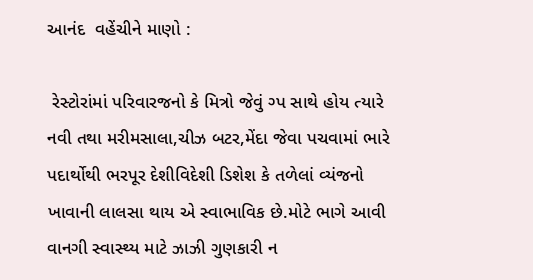આનંદ  વહેંચીને માણો :

 રેસ્ટોરાંમાં પરિવારજનો કે મિત્રો જેવું ગ્પ સાથે હોય ત્યારે નવી તથા મરીમસાલા,ચીઝ બટર,મેંદા જેવા પચવામાં ભારે પદાર્થોથી ભરપૂર દેશીવિદેશી ડિશેશ કે તળેલાં વ્યંજનો ખાવાની લાલસા થાય એ સ્વાભાવિક છે.મોટે ભાગે આવી  વાનગી સ્વાસ્થ્ય માટે ઝાઝી ગુણકારી ન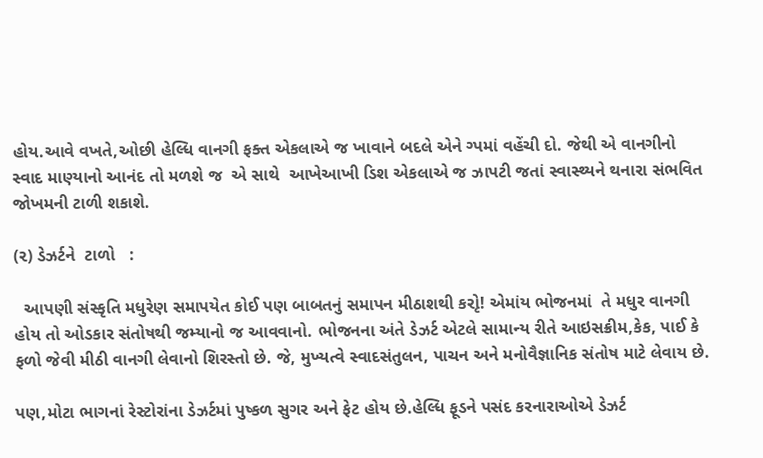હોય.આવે વખતે,ઓછી હેલ્ધિ વાનગી ફક્ત એકલાએ જ ખાવાને બદલે એને ગ્પમાં વહેંચી દો. જેથી એ વાનગીનો સ્વાદ માણ્યાનો આનંદ તો મળશે જ  એ સાથે  આખેઆખી ડિશ એકલાએ જ ઝાપટી જતાં સ્વાસ્થ્યને થનારા સંભવિત જોખમની ટાળી શકાશે.

(૨) ડેઝર્ટને  ટાળો   :

  આપણી સંસ્કૃતિ મધુરેણ સમાપયેત કોઈ પણ બાબતનું સમાપન મીઠાશથી કરોૃ! એમાંય ભોજનમાં  તે મધુર વાનગી હોય તો ઓડકાર સંતોષથી જમ્યાનો જ આવવાનો. ભોજનના અંતે ડેઝર્ટ એટલે સામાન્ય રીતે આઇસક્રીમ,કેક, પાઈ કે ફળો જેવી મીઠી વાનગી લેવાનો શિરસ્તો છે. જે, મુખ્યત્વે સ્વાદસંતુલન, પાચન અને મનોવૈજ્ઞાનિક સંતોષ માટે લેવાય છે.

પણ,મોટા ભાગનાં રેસ્ટોરાંના ડેઝર્ટમાં પુષ્કળ સુગર અને ફેટ હોય છે.હેલ્ધિ ફૂડને પસંદ કરનારાઓએ ડેઝર્ટ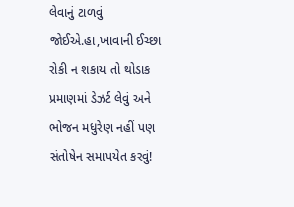લેવાનું ટાળવું જોઈએ.હા,ખાવાની ઈચ્છા રોકી ન શકાય તો થોડાક પ્રમાણમાં ડેઝર્ટ લેવું અને ભોજન મધુરેણ નહીં પણ સંતોષેન સમાપયેત કરવું!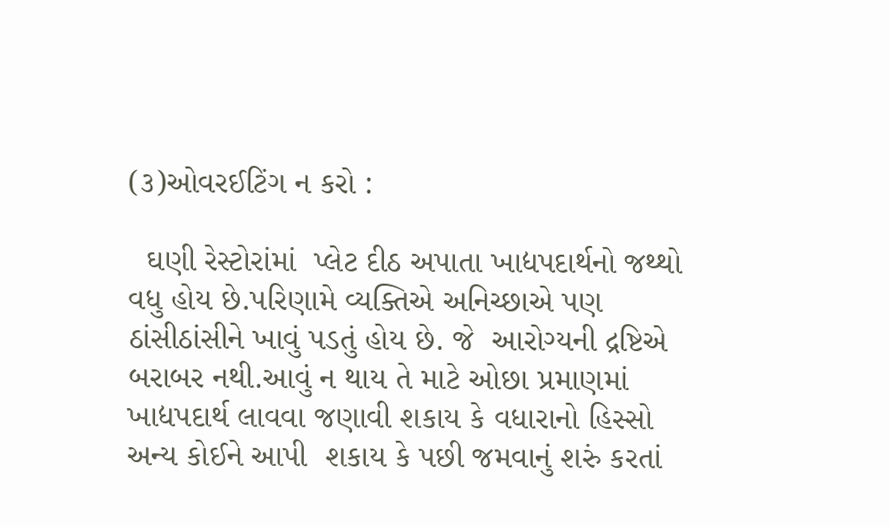(૩)ઓવરઈટિંગ ન કરો :

  ઘણી રેસ્ટોરાંમાં  પ્લેટ દીઠ અપાતા ખાદ્યપદાર્થનો જથ્થો વધુ હોય છે.પરિણામે વ્યક્તિએ અનિચ્છાએ પણ ઠાંસીઠાંસીને ખાવું પડતું હોય છે. જે  આરોગ્યની દ્રષ્ટિએ બરાબર નથી.આવું ન થાય તે માટે ઓછા પ્રમાણમાં ખાદ્યપદાર્થ લાવવા જણાવી શકાય કે વધારાનો હિસ્સો  અન્ય કોઈને આપી  શકાય કે પછી જમવાનું શરું કરતાં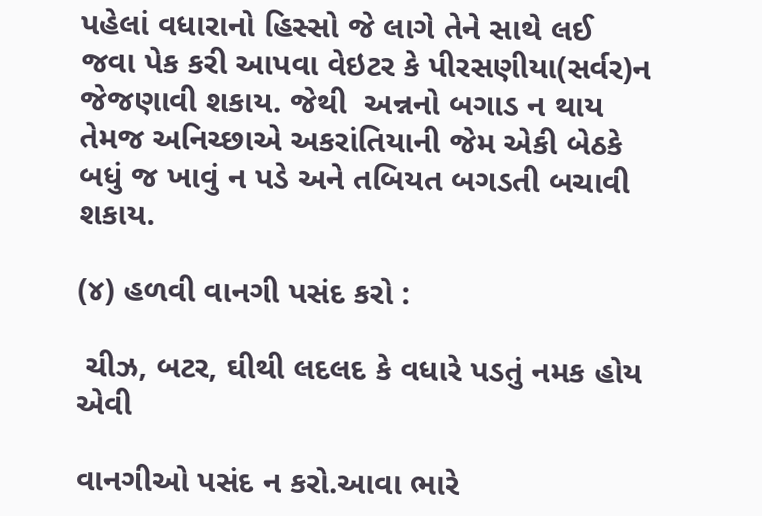પહેલાં વધારાનો હિસ્સો જે લાગે તેને સાથે લઈ જવા પેક કરી આપવા વેઇટર કે પીરસણીયા(સર્વર)ન જેજણાવી શકાય. જેથી  અન્નનો બગાડ ન થાય તેમજ અનિચ્છાએ અકરાંતિયાની જેમ એકી બેઠકે બધું જ ખાવું ન પડે અને તબિયત બગડતી બચાવી શકાય.

(૪) હળવી વાનગી પસંદ કરો :

 ચીઝ, બટર, ઘીથી લદલદ કે વધારે પડતું નમક હોય એવી

વાનગીઓ પસંદ ન કરો.આવા ભારે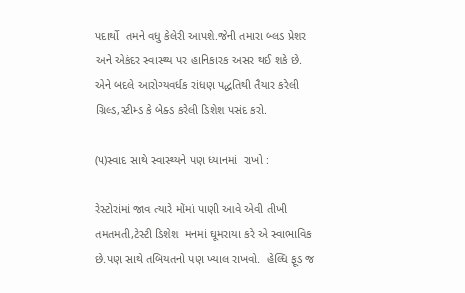પદાર્થો  તમને વધુ કેલેરી આપશે.જેની તમારા બ્લડ પ્રેશર અને એકંદર સ્વાસ્થ્ય પર હાનિકારક અસર થઈ શકે છે.  એને બદલે આરોગ્યવર્ધક રાંધણ પદ્ધતિથી તૈયાર કરેલી ગ્રિલ્ડ,સ્ટીમ્ડ કે બેક્ડ કરેલી ડિશેશ પસંદ કરો.

(૫)સ્વાદ સાથે સ્વાસ્થ્યને પણ ધ્યાનમાં  રાખો :

રેસ્ટોરાંમાં જાવ ત્યારે મોંમાં પાણી આવે એવી તીખી તમતમતી,ટેસ્ટી ડિશેશ  મનમાં ઘૂમરાયા કરે એ સ્વાભાવિક છે.પણ સાથે તબિયતનો પણ ખ્યાલ રાખવો.  હેલ્ધિ ફૂડ જ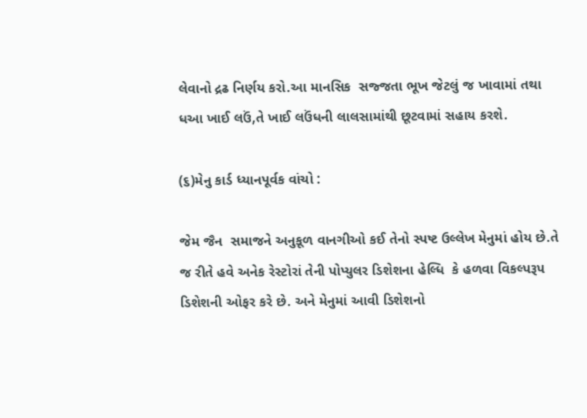લેવાનો દ્રઢ નિર્ણય કરો.આ માનસિક  સજ્જતા ભૂખ જેટલું જ ખાવામાં તથા  ધઆ ખાઈ લઉં,તે ખાઈ લઉંધની લાલસામાંથી છૂટવામાં સહાય કરશે.

(૬)મેનુ કાર્ડ ધ્યાનપૂર્વક વાંચો :

જેમ જૈન  સમાજને અનુકૂળ વાનગીઓ કઈ તેનો સ્પષ્ટ ઉલ્લેખ મેનુમાં હોય છે.તે જ રીતે હવે અનેક રેસ્ટોરાં તેની પોપ્યુલર ડિશેશના હેલ્ધિ  કે હળવા વિકલ્પરૂપ ડિશેશની ઓફર કરે છે. અને મેનુમાં આવી ડિશેશનો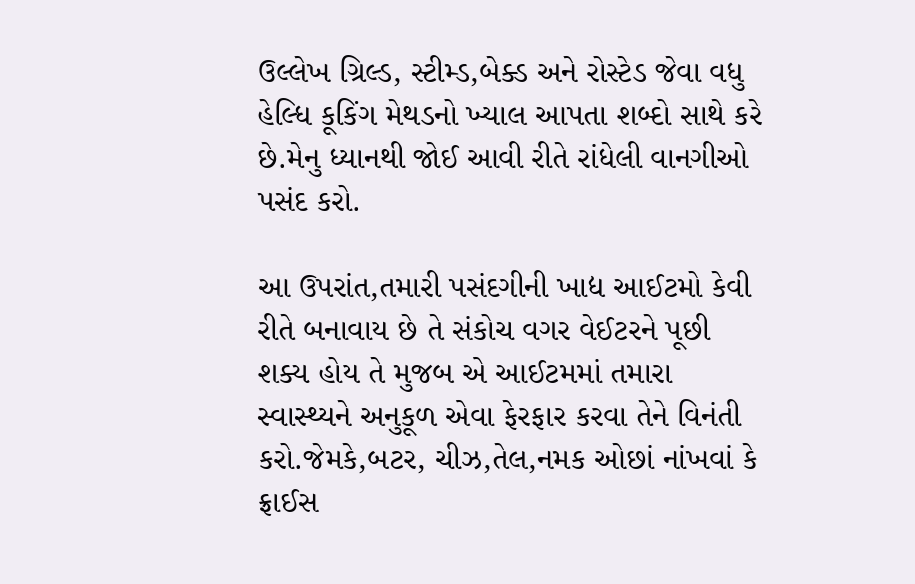ઉલ્લેખ ગ્રિલ્ડ, સ્ટીમ્ડ,બેક્ડ અને રોસ્ટેડ જેવા વધુ હેલ્ધિ કૂકિંગ મેથડનો ખ્યાલ આપતા શબ્દો સાથે કરે છે.મેનુ ધ્યાનથી જોઈ આવી રીતે રાંધેલી વાનગીઓ પસંદ કરો.

આ ઉપરાંત,તમારી પસંદગીની ખાદ્ય આઈટમો કેવી રીતે બનાવાય છે તે સંકોચ વગર વેઈટરને પૂછી શક્ય હોય તે મુજબ એ આઈટમમાં તમારા સ્વાસ્થ્યને અનુકૂળ એવા ફેરફાર કરવા તેને વિનંતી કરો.જેમકે,બટર, ચીઝ,તેલ,નમક ઓછાં નાંખવાં કે ફ્રાઈસ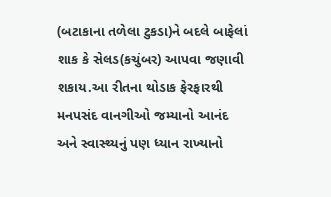(બટાકાના તળેલા ટુકડા)ને બદલે બાફેલાં શાક કે સેલડ(કચુંબર) આપવા જણાવી શકાય.આ રીતના થોડાક ફેરફારથી મનપસંદ વાનગીઓ જમ્યાનો આનંદ અને સ્વાસ્થ્યનું પણ ધ્યાન રાખ્યાનો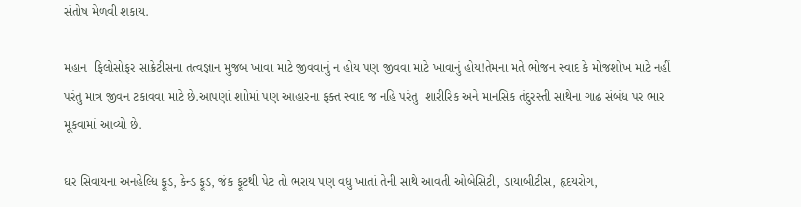સંતોષ મેળવી શકાય.

મહાન  ફિલોસોફર સાક્રેટીસના તત્વજ્ઞાન મુજબ ખાવા માટે જીવવાનું ન હોય પણ જીવવા માટે ખાવાનું હોય!તેમના મતે ભોજન સ્વાદ કે મોજશોખ માટે નહીં પરંતુ માત્ર જીવન ટકાવવા માટે છે.આપણાં શાોમાં પણ આહારના ફક્ત સ્વાદ જ નહિ પરંતુ  શારીરિક અને માનસિક તંદુરસ્તી સાથેના ગાઢ સંબંધ પર ભાર મૂકવામાં આવ્યો છે.

ઘર સિવાયના અનહેલ્ધિ ફૂડ, કેન્ડ ફૂડ, જંક ફૂટથી પેટ તો ભરાય પણ વધુ ખાતાં તેની સાથે આવતી ઓબેસિટી, ડાયાબીટીસ, હૃદયરોગ,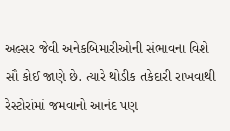અલ્સર જેવી અનેકબિમારીઓની સંભાવના વિશે સૌ કોઈ જાણે છે. ત્યારે થોડીક તકેદારી રાખવાથી રેસ્ટોરાંમાં જમવાનો આનંદ પણ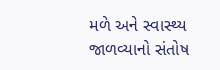મળે અને સ્વાસ્થ્ય જાળવ્યાનો સંતોષ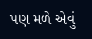પણ મળે એવું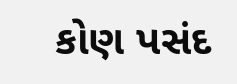કોણ પસંદ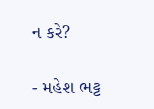ન કરે?

- મહેશ ભટ્ટ